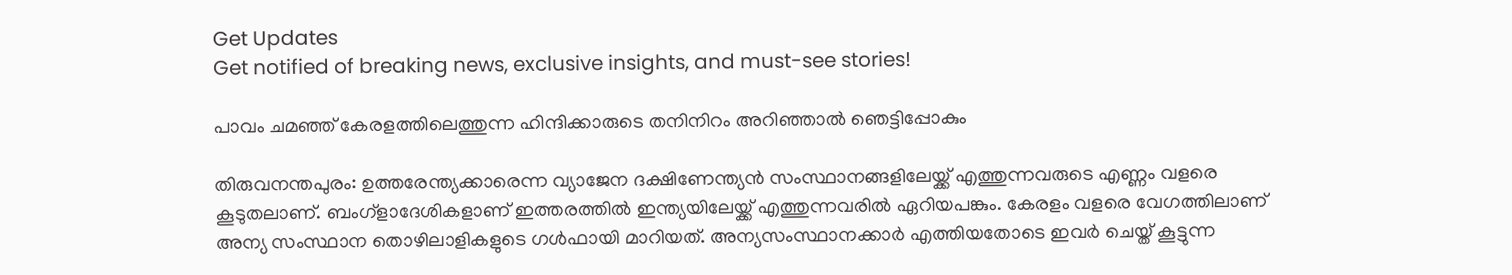Get Updates
Get notified of breaking news, exclusive insights, and must-see stories!

പാവം ചമഞ്ഞ് കേരളത്തിലെത്തുന്ന ഹിന്ദിക്കാരുടെ തനിനിറം അറിഞ്ഞാല്‍ ഞെട്ടിപ്പോകും

തിരുവനന്തപുരം: ഉത്തരേന്ത്യക്കാരെന്ന വ്യാജേന ദക്ഷിണേന്ത്യന്‍ സംസ്ഥാനങ്ങളിലേയ്ക്ക് എത്തുന്നവരുടെ എണ്ണം വളരെ കൂടുതലാണ്. ബംഗ്ളാദേശികളാണ് ഇത്തരത്തില്‍ ഇന്ത്യയിലേയ്ക്ക് എത്തുന്നവരില്‍ ഏറിയപങ്കും. കേരളം വളരെ വേഗത്തിലാണ് അന്യ സംസ്ഥാന തൊഴിലാളികളുടെ ഗള്‍ഫായി മാറിയത്. അന്യസംസ്ഥാനക്കാര്‍ എത്തിയതോടെ ഇവര്‍ ചെയ്ത് കൂട്ടുന്ന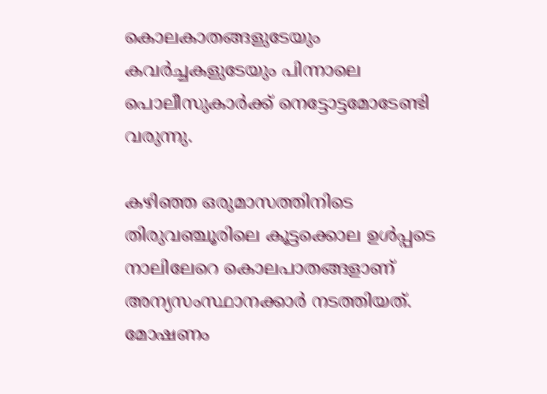കൊലകാതങ്ങളുടേയും കവര്‍ച്ചകളുടേയും പിന്നാലെ പൊലീസുകാര്‍ക്ക് നെട്ടോട്ടമോടേണ്ടി വരുന്നു.

കഴിഞ്ഞ ഒരുമാസത്തിനിടെ തിരുവഞ്ചൂരിലെ കൂട്ടക്കൊല ഉള്‍പ്പടെ നാലിലേറെ കൊലപാതങ്ങളാണ് അന്യസംസ്ഥാനക്കാര്‍ നടത്തിയത്. മോഷണം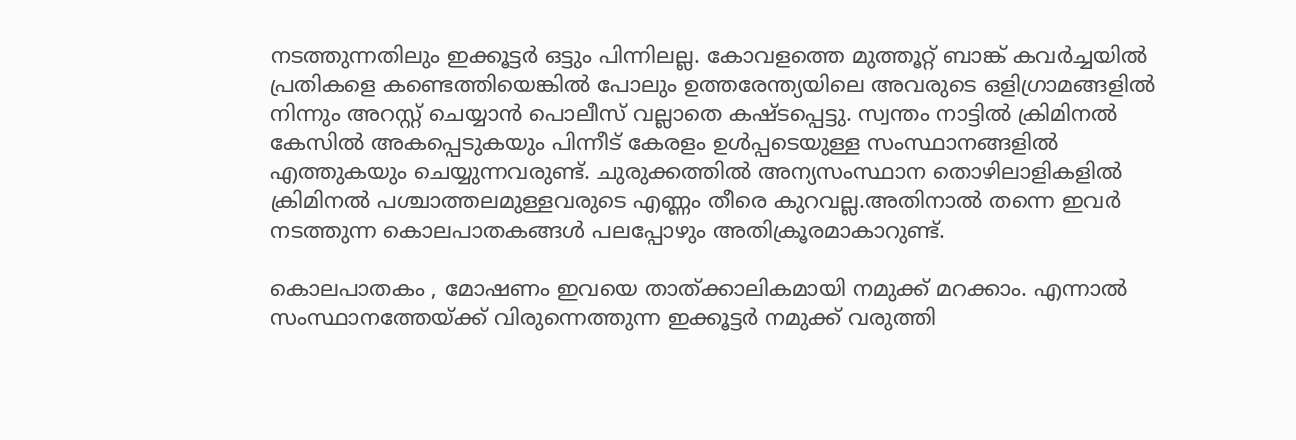നടത്തുന്നതിലും ഇക്കൂട്ടര്‍ ഒട്ടും പിന്നിലല്ല. കോവളത്തെ മുത്തൂറ്റ് ബാങ്ക് കവര്‍ച്ചയില്‍ പ്രതികളെ കണ്ടെത്തിയെങ്കില്‍ പോലും ഉത്തരേന്ത്യയിലെ അവരുടെ ഒളിഗ്രാമങ്ങളില്‍ നിന്നും അറസ്റ്റ് ചെയ്യാന്‍ പൊലീസ് വല്ലാതെ കഷ്ടപ്പെട്ടു. സ്വന്തം നാട്ടില്‍ ക്രിമിനല്‍ കേസില്‍ അകപ്പെടുകയും പിന്നീട് കേരളം ഉള്‍പ്പടെയുള്ള സംസ്ഥാനങ്ങളില്‍ എത്തുകയും ചെയ്യുന്നവരുണ്ട്. ചുരുക്കത്തില്‍ അന്യസംസ്ഥാന തൊഴിലാളികളില്‍ ക്രിമിനല്‍ പശ്ചാത്തലമുള്ളവരുടെ എണ്ണം തീരെ കുറവല്ല.അതിനാല്‍ തന്നെ ഇവര്‍ നടത്തുന്ന കൊലപാതകങ്ങള്‍ പലപ്പോഴും അതിക്രൂരമാകാറുണ്ട്.

കൊലപാതകം , മോഷണം ഇവയെ താത്ക്കാലികമായി നമുക്ക് മറക്കാം. എന്നാല്‍ സംസ്ഥാനത്തേയ്ക്ക് വിരുന്നെത്തുന്ന ഇക്കൂട്ടര്‍ നമുക്ക് വരുത്തി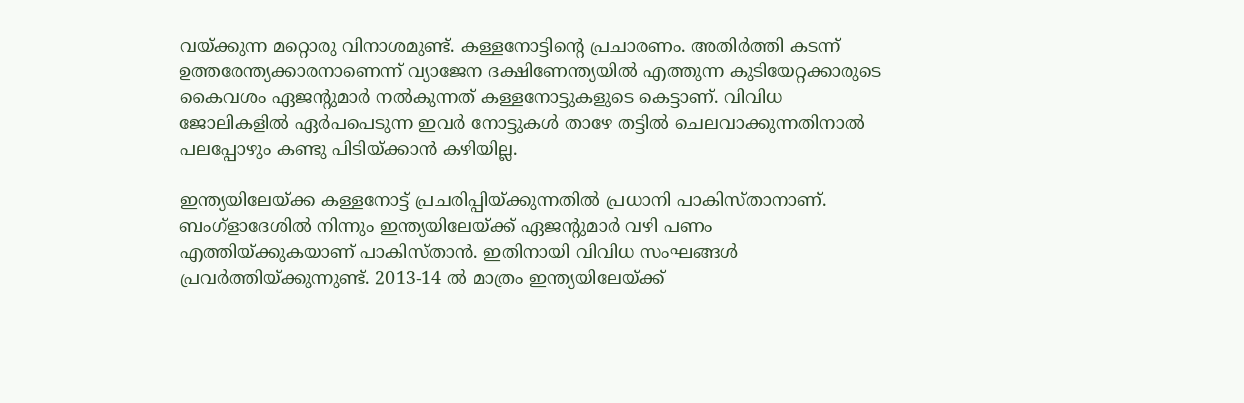വയ്ക്കുന്ന മറ്റൊരു വിനാശമുണ്ട്. കള്ളനോട്ടിന്റെ പ്രചാരണം. അതിര്‍ത്തി കടന്ന് ഉത്തരേന്ത്യക്കാരനാണെന്ന് വ്യാജേന ദക്ഷിണേന്ത്യയില്‍ എത്തുന്ന കുടിയേറ്റക്കാരുടെ കൈവശം ഏജന്റുമാര്‍ നല്‍കുന്നത് കള്ളനോട്ടുകളുടെ കെട്ടാണ്. വിവിധ ജോലികളില്‍ ഏര്‍പപെടുന്ന ഇവര്‍ നോട്ടുകള്‍ താഴേ തട്ടില്‍ ചെലവാക്കുന്നതിനാല്‍ പലപ്പോഴും കണ്ടു പിടിയ്ക്കാന്‍ കഴിയില്ല.

ഇന്ത്യയിലേയ്ക്ക കള്ളനോട്ട് പ്രചരിപ്പിയ്ക്കുന്നതില്‍ പ്രധാനി പാകിസ്താനാണ്. ബംഗ്ളാദേശില്‍ നിന്നും ഇന്ത്യയിലേയ്ക്ക് ഏജന്റുമാര്‍ വഴി പണം എത്തിയ്ക്കുകയാണ് പാകിസ്താന്‍. ഇതിനായി വിവിധ സംഘങ്ങള്‍ പ്രവര്‍ത്തിയ്ക്കുന്നുണ്ട്. 2013-14 ല്‍ മാത്രം ഇന്ത്യയിലേയ്ക്ക്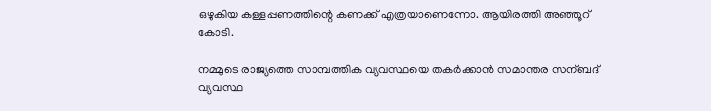ഒഴുകിയ കള്ളപ്പണത്തിന്റെ കണക്ക് എത്രയാണെന്നോ. ആയിരത്തി അഞ്ഞൂറ് കോടി.

നമ്മുടെ രാജ്യത്തെ സാമ്പത്തിക വ്യവസ്ഥയെ തകര്‍ക്കാന്‍ സമാന്തര സന്ബദ് വ്യവസ്ഥ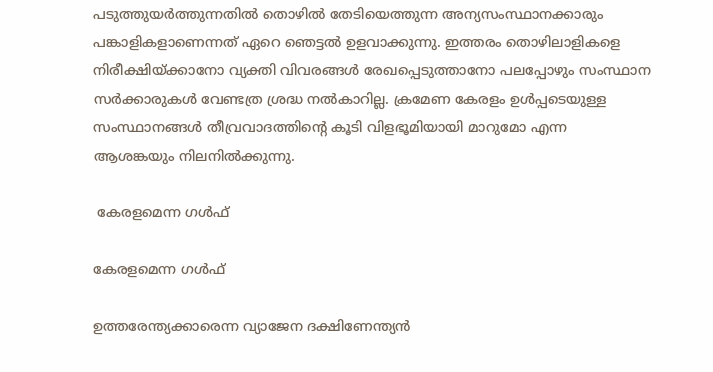പടുത്തുയര്‍ത്തുന്നതില്‍ തൊഴില്‍ തേടിയെത്തുന്ന അന്യസംസ്ഥാനക്കാരും പങ്കാളികളാണെന്നത് ഏറെ ഞെട്ടല്‍ ഉളവാക്കുന്നു. ഇത്തരം തൊഴിലാളികളെ നിരീക്ഷിയ്ക്കാനോ വ്യക്തി വിവരങ്ങള്‍ രേഖപ്പെടുത്താനോ പലപ്പോഴും സംസ്ഥാന സര്‍ക്കാരുകള്‍ വേണ്ടത്ര ശ്രദ്ധ നല്‍കാറില്ല. ക്രമേണ കേരളം ഉള്‍പ്പടെയുള്ള സംസ്ഥാനങ്ങള്‍ തീവ്രവാദത്തിന്റെ കൂടി വിളഭൂമിയായി മാറുമോ എന്ന ആശങ്കയും നിലനില്‍ക്കുന്നു.

 കേരളമെന്ന ഗള്‍ഫ്

കേരളമെന്ന ഗള്‍ഫ്

ഉത്തരേന്ത്യക്കാരെന്ന വ്യാജേന ദക്ഷിണേന്ത്യന്‍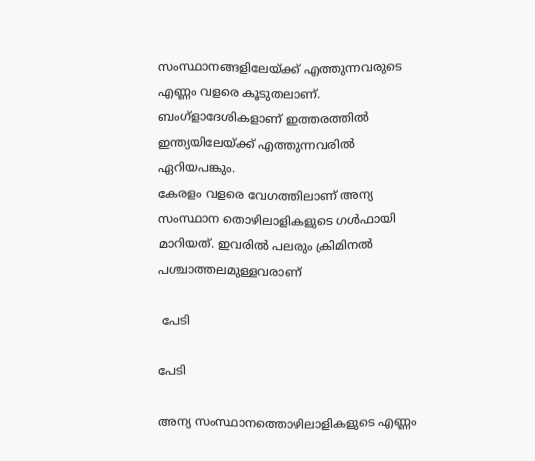സംസ്ഥാനങ്ങളിലേയ്ക്ക് എത്തുന്നവരുടെ എണ്ണം വളരെ കൂടുതലാണ്. ബംഗ്ളാദേശികളാണ് ഇത്തരത്തില്‍ ഇന്ത്യയിലേയ്ക്ക് എത്തുന്നവരില്‍ ഏറിയപങ്കും.
കേരളം വളരെ വേഗത്തിലാണ് അന്യ സംസ്ഥാന തൊഴിലാളികളുടെ ഗള്‍ഫായി മാറിയത്. ഇവരില്‍ പലരും ക്രിമിനല്‍ പശ്ചാത്തലമുള്ളവരാണ്

 പേടി

പേടി

അന്യ സംസ്ഥാനത്തൊഴിലാളികളുടെ എണ്ണം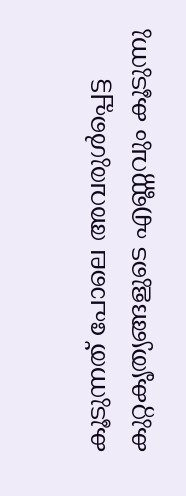കൂടുന്നത് പോലെ അവരുള്‍പ്പെട്ട കുറ്റകൃത്യങ്ങളുടെ എണ്ണവും കൂടുന്നു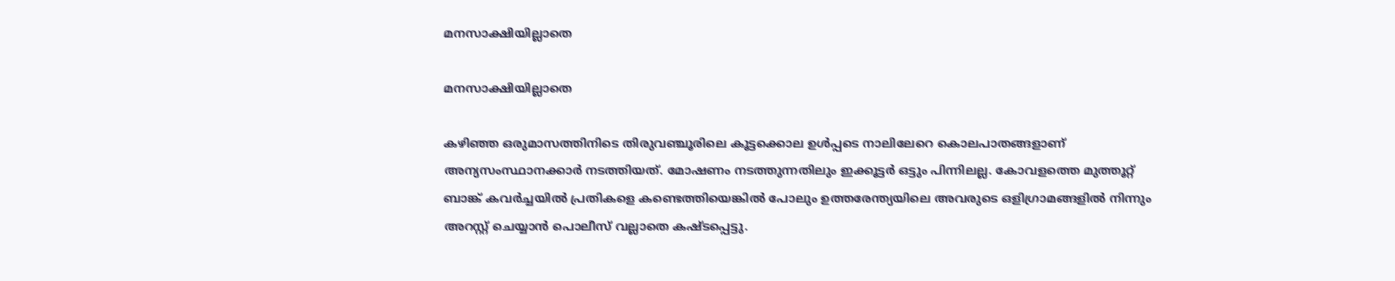മനസാക്ഷിയില്ലാതെ

മനസാക്ഷിയില്ലാതെ

കഴിഞ്ഞ ഒരുമാസത്തിനിടെ തിരുവഞ്ചൂരിലെ കൂട്ടക്കൊല ഉള്‍പ്പടെ നാലിലേറെ കൊലപാതങ്ങളാണ് അന്യസംസ്ഥാനക്കാര്‍ നടത്തിയത്. മോഷണം നടത്തുന്നതിലും ഇക്കൂട്ടര്‍ ഒട്ടും പിന്നിലല്ല. കോവളത്തെ മുത്തൂറ്റ് ബാങ്ക് കവര്‍ച്ചയില്‍ പ്രതികളെ കണ്ടെത്തിയെങ്കില്‍ പോലും ഉത്തരേന്ത്യയിലെ അവരുടെ ഒളിഗ്രാമങ്ങളില്‍ നിന്നും അറസ്റ്റ് ചെയ്യാന്‍ പൊലീസ് വല്ലാതെ കഷ്ടപ്പെട്ടു.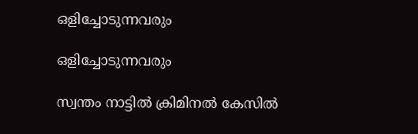ഒളിച്ചോടുന്നവരും

ഒളിച്ചോടുന്നവരും

സ്വന്തം നാട്ടില്‍ ക്രിമിനല്‍ കേസില്‍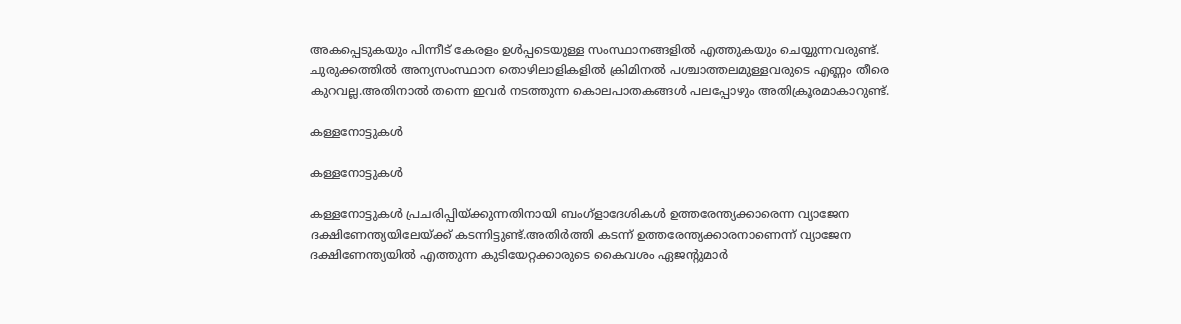അകപ്പെടുകയും പിന്നീട് കേരളം ഉള്‍പ്പടെയുള്ള സംസ്ഥാനങ്ങളില്‍ എത്തുകയും ചെയ്യുന്നവരുണ്ട്. ചുരുക്കത്തില്‍ അന്യസംസ്ഥാന തൊഴിലാളികളില്‍ ക്രിമിനല്‍ പശ്ചാത്തലമുള്ളവരുടെ എണ്ണം തീരെ കുറവല്ല.അതിനാല്‍ തന്നെ ഇവര്‍ നടത്തുന്ന കൊലപാതകങ്ങള്‍ പലപ്പോഴും അതിക്രൂരമാകാറുണ്ട്.

കള്ളനോട്ടുകള്‍

കള്ളനോട്ടുകള്‍

കള്ളനോട്ടുകള്‍ പ്രചരിപ്പിയ്ക്കുന്നതിനായി ബംഗ്ളാദേശികള്‍ ഉത്തരേന്ത്യക്കാരെന്ന വ്യാജേന ദക്ഷിണേന്ത്യയിലേയ്ക്ക് കടന്നിട്ടുണ്ട്.അതിര്‍ത്തി കടന്ന് ഉത്തരേന്ത്യക്കാരനാണെന്ന് വ്യാജേന ദക്ഷിണേന്ത്യയില്‍ എത്തുന്ന കുടിയേറ്റക്കാരുടെ കൈവശം ഏജന്റുമാര്‍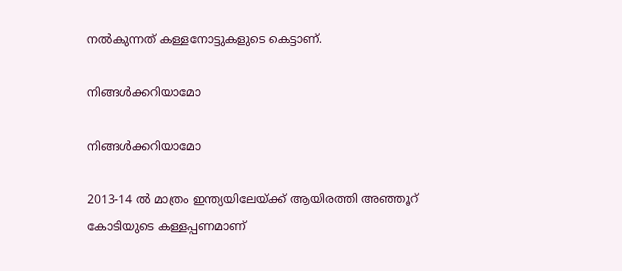നല്‍കുന്നത് കള്ളനോട്ടുകളുടെ കെട്ടാണ്.

നിങ്ങള്‍ക്കറിയാമോ

നിങ്ങള്‍ക്കറിയാമോ

2013-14 ല്‍ മാത്രം ഇന്ത്യയിലേയ്ക്ക് ആയിരത്തി അഞ്ഞൂറ് കോടിയുടെ കള്ളപ്പണമാണ്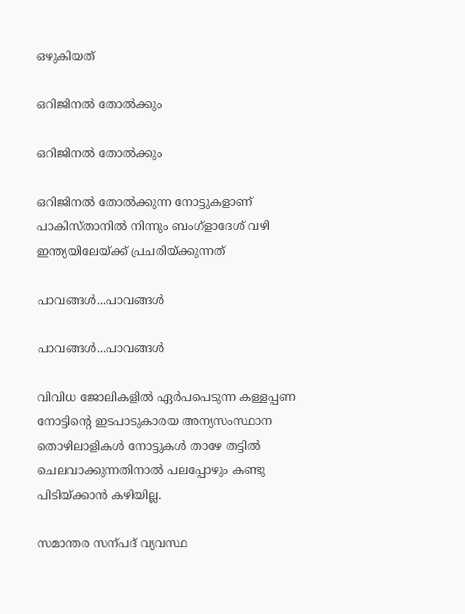ഒഴുകിയത്

ഒറിജിനല്‍ തോല്‍ക്കും

ഒറിജിനല്‍ തോല്‍ക്കും

ഒറിജിനല്‍ തോല്‍ക്കുന്ന നോട്ടുകളാണ് പാകിസ്താനില്‍ നിന്നും ബംഗ്ളാദേശ് വഴി ഇന്ത്യയിലേയ്ക്ക് പ്രചരിയ്ക്കുന്നത്

പാവങ്ങള്‍...പാവങ്ങള്‍

പാവങ്ങള്‍...പാവങ്ങള്‍

വിവിധ ജോലികളില്‍ ഏര്‍പപെടുന്ന കള്ളപ്പണ നോട്ടിന്‍റെ ഇടപാടുകാരയ അന്യസംസ്ഥാന തൊഴിലാളികള്‍ നോട്ടുകള്‍ താഴേ തട്ടില്‍ ചെലവാക്കുന്നതിനാല്‍ പലപ്പോഴും കണ്ടു പിടിയ്ക്കാന്‍ കഴിയില്ല.

സമാന്തര സന്പദ് വ്യവസ്ഥ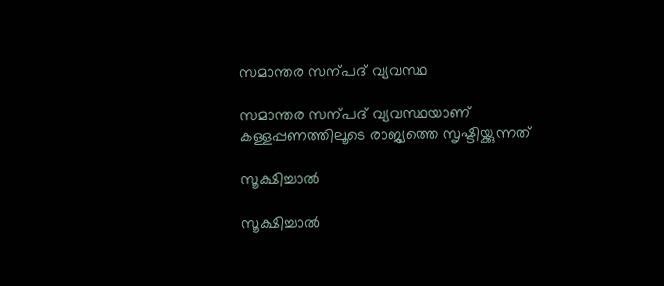സമാന്തര സന്പദ് വ്യവസ്ഥ

സമാന്തര സന്പദ് വ്യവസ്ഥയാണ് കള്ളപ്പണത്തിലൂടെ രാജ്യത്തെ സൃഷ്ടിയ്ക്കുന്നത്

സൂക്ഷിച്ചാല്‍

സൂക്ഷിച്ചാല്‍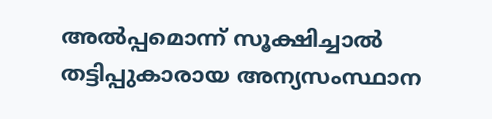അല്‍പ്പമൊന്ന് സൂക്ഷിച്ചാല്‍ തട്ടിപ്പുകാരായ അന്യസംസ്ഥാന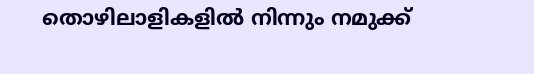തൊഴിലാളികളില്‍ നിന്നും നമുക്ക്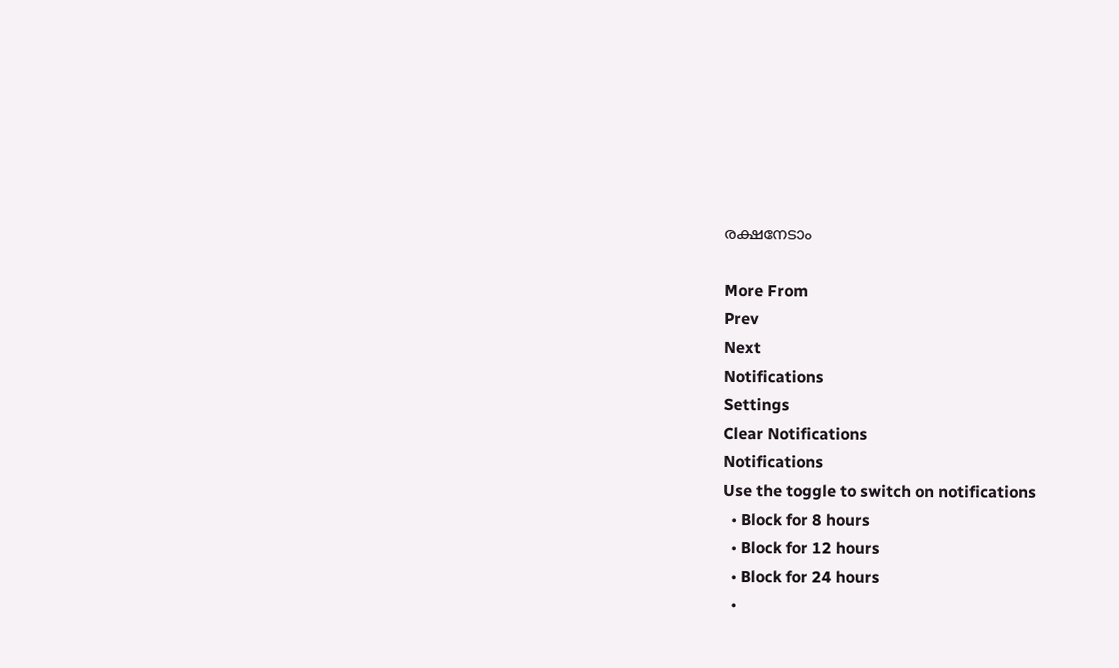രക്ഷനേടാം

More From
Prev
Next
Notifications
Settings
Clear Notifications
Notifications
Use the toggle to switch on notifications
  • Block for 8 hours
  • Block for 12 hours
  • Block for 24 hours
  •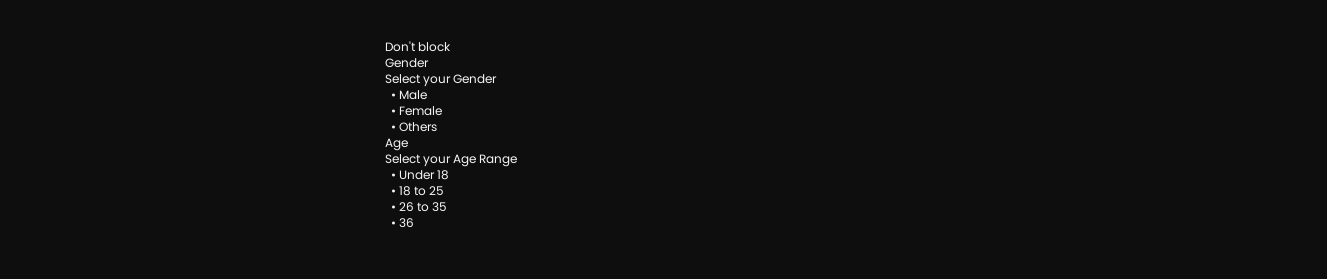Don't block
Gender
Select your Gender
  • Male
  • Female
  • Others
Age
Select your Age Range
  • Under 18
  • 18 to 25
  • 26 to 35
  • 36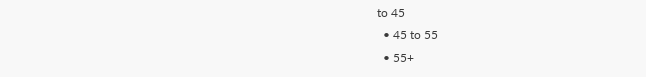to 45
  • 45 to 55
  • 55+